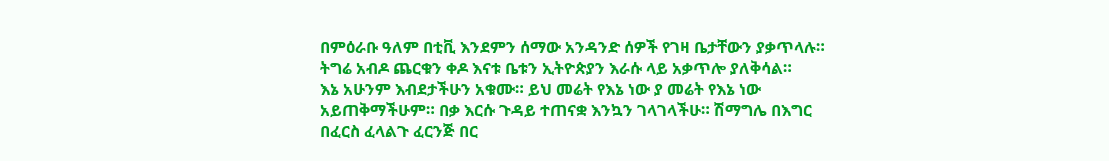በምዕራቡ ዓለም በቲቪ እንደምን ሰማው አንዳንድ ሰዎች የገዛ ቤታቸውን ያቃጥላሉ። ትግሬ አብዶ ጨርቁን ቀዶ እናቱ ቤቱን ኢትዮጵያን እራሱ ላይ አቃጥሎ ያለቅሳል።
እኔ አሁንም እብደታችሁን አቁሙ። ይህ መሬት የእኔ ነው ያ መሬት የእኔ ነው አይጠቅማችሁም። በቃ እርሱ ጉዳይ ተጠናቋ እንኳን ገላገላችሁ። ሽማግሌ በእግር በፈርስ ፈላልጉ ፈርንጅ በር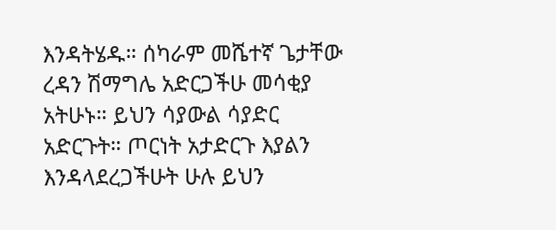እንዳትሄዱ። ሰካራም መሼተኛ ጌታቸው ረዳን ሽማግሌ አድርጋችሁ መሳቂያ አትሁኑ። ይህን ሳያውል ሳያድር አድርጉት። ጦርነት አታድርጉ እያልን እንዳላደረጋችሁት ሁሉ ይህን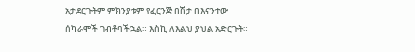አታደርጉትም ምክንያቱም የፈርንጅ በሽታ በእናንተው ሰካራሞች ገብቶባችኋል። እስኪ ለእልህ ያህል አድርጉት።